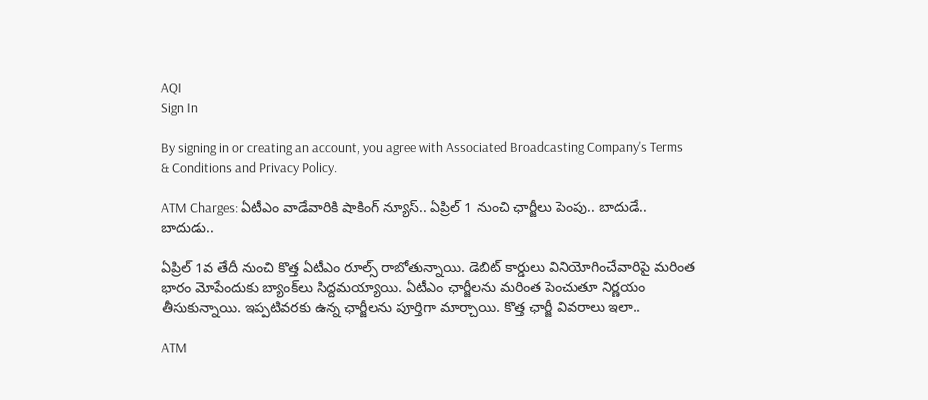AQI
Sign In

By signing in or creating an account, you agree with Associated Broadcasting Company's Terms & Conditions and Privacy Policy.

ATM Charges: ఏటీఎం వాడేవారికి షాకింగ్ న్యూస్.. ఏప్రిల్ 1 నుంచి ఛార్జీలు పెంపు.. బాదుడే.. బాదుడు..

ఏప్రిల్ 1వ తేదీ నుంచి కొత్త ఏటీఎం రూల్స్ రాబోతున్నాయి. డెబిట్ కార్డులు వినియోగించేవారిపై మరింత భారం మోపేందుకు బ్యాంక్‌లు సిద్దమయ్యాయి. ఏటీఎం ఛార్జీలను మరింత పెంచుతూ నిర్ణయం తీసుకున్నాయి. ఇప్పటివరకు ఉన్న ఛార్జీలను పూర్తిగా మార్చాయి. కొత్త ఛార్జీ వివరాలు ఇలా..

ATM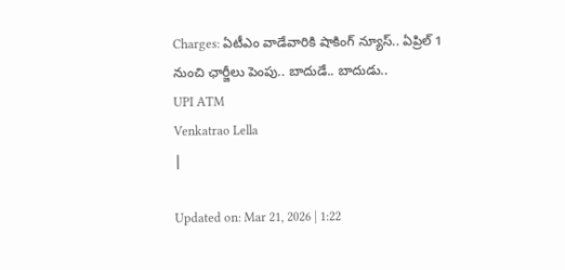Charges: ఏటీఎం వాడేవారికి షాకింగ్ న్యూస్.. ఏప్రిల్ 1 నుంచి ఛార్జీలు పెంపు.. బాదుడే.. బాదుడు..
UPI ATM
Venkatrao Lella
|

Updated on: Mar 21, 2026 | 1:22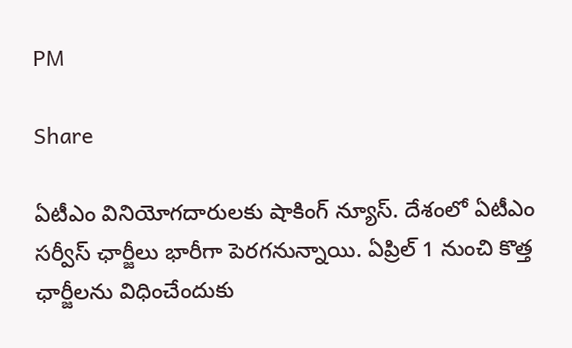PM

Share

ఏటీఎం వినియోగదారులకు షాకింగ్ న్యూస్. దేశంలో ఏటీఎం సర్వీస్ ఛార్జీలు భారీగా పెరగనున్నాయి. ఏప్రిల్ 1 నుంచి కొత్త ఛార్జీలను విధించేందుకు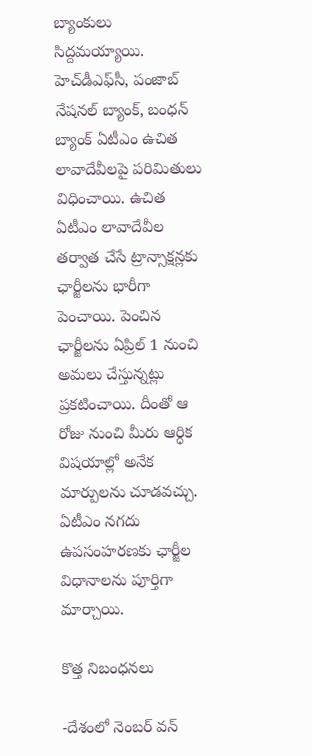బ్యాంకులు సిద్దమయ్యాయి. హెచ్‌డీఎఫ్‌సీ, పంజాబ్ నేషనల్ బ్యాంక్, బంధన్ బ్యాంక్ ఏటీఎం ఉచిత లావాదేవీలపై పరిమితులు విధించాయి. ఉచిత ఏటీఎం లావాదేవీల తర్వాత చేసే ట్రాన్సాక్షన్లకు ఛార్జీలను భారీగా పెంచాయి. పెంచిన ఛార్జీలను ఏప్రిల్ 1 నుంచి అమలు చేస్తున్నట్లు ప్రకటించాయి. దీంతో ఆ రోజు నుంచి మీరు ఆర్ధిక విషయాల్లో అనేక మార్పులను చూడవచ్చు. ఏటీఎం నగదు ఉపసంహరణకు ఛార్జీల విధానాలను పూర్తిగా మార్చాయి.

కొత్త నిబంధనలు

-దేశంలో నెంబర్ వన్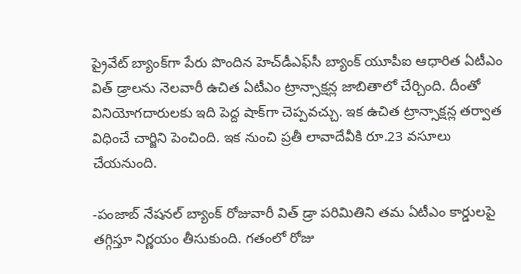ప్రైవేట్ బ్యాంక్‌గా పేరు పొందిన హెచ్‌డీఎఫ్‌సీ బ్యాంక్ యూపీఐ ఆధారిత ఏటీఎం విత్ డ్రాలను నెలవారీ ఉచిత ఏటీఎం ట్రాన్సాక్షన్ల జాబితాలో చేర్చింది. దీంతో వినియోగదారులకు ఇది పెద్ద షాక్‌గా చెప్పవచ్చు. ఇక ఉచిత ట్రాన్సాక్షన్ల తర్వాత విధించే చార్జిని పెంచింది. ఇక నుంచి ప్రతీ లావాదేవీకి రూ.23 వసూలు చేయనుంది.

-పంజాబ్ నేషనల్ బ్యాంక్ రోజువారీ విత్ డ్రా పరిమితిని తమ ఏటీఎం కార్డులపై తగ్గిస్తూ నిర్ణయం తీసుకుంది. గతంలో రోజు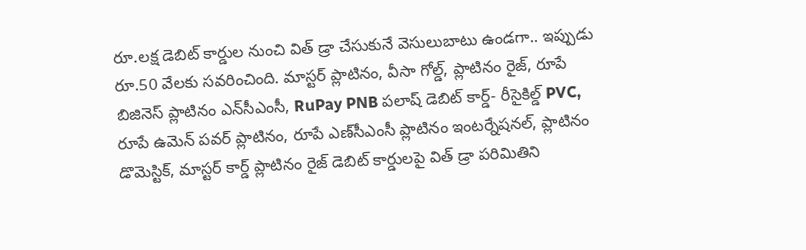రూ.లక్ష డెబిట్ కార్డుల నుంచి విత్ డ్రా చేసుకునే వెసులుబాటు ఉండగా.. ఇప్పుడు రూ.50 వేలకు సవరించింది. మాస్టర్ ప్లాటినం, వీసా గోల్డ్, ప్లాటినం రైజ్, రూపే బిజినెస్ ప్లాటినం ఎన్‌సీఎంసీ, RuPay PNB పలాష్ డెబిట్ కార్డ్- రీసైకిల్డ్ PVC, రూపే ఉమెన్ పవర్ ప్లాటినం, రూపే ఎణ్‌సీఎంసీ ప్లాటినం ఇంటర్నేషనల్, ప్లాటినం డొమెస్టిక్, మాస్టర్ కార్డ్ ప్లాటినం రైజ్ డెబిట్ కార్డులపై విత్ డ్రా పరిమితిని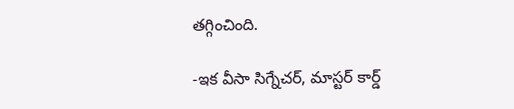తగ్గించింది.

-ఇక వీసా సిగ్నేచర్, మాస్టర్ కార్డ్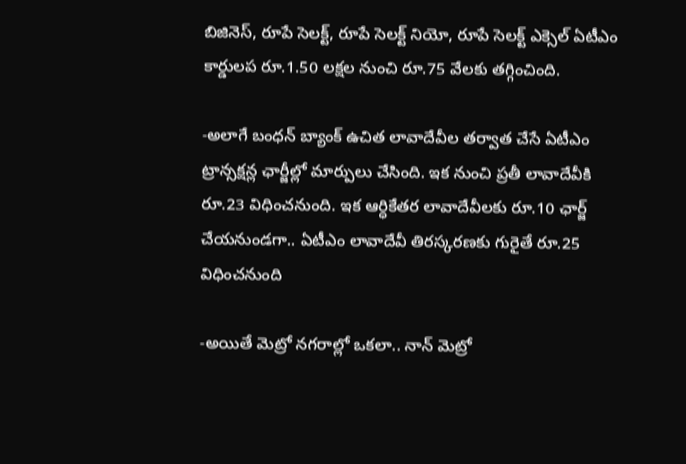బిజినెస్, రూపే సెలక్ట్, రూపే సెలక్ట్ నియో, రూపే సెలక్ట్ ఎక్సెల్ ఏటీఎం కార్డులప రూ.1.50 లక్షల నుంచి రూ.75 వేలకు తగ్గించింది.

-అలాగే బంధన్ బ్యాంక్ ఉచిత లావాదేవీల తర్వాత చేసే ఏటీఎం ట్రాన్సక్షన్ల ఛార్జీల్లో మార్పులు చేసింది. ఇక నుంచి ప్రతీ లావాదేవీకి రూ.23 విధించనుంది. ఇక ఆర్ధికేతర లావాదేవీలకు రూ.10 ఛార్జ్ చేయనుండగా.. ఏటీఎం లావాదేవీ తిరస్కరణకు గురైతే రూ.25 విధించనుంది

-అయితే మెట్రో నగరాల్లో ఒకలా.. నాన్ మెట్రో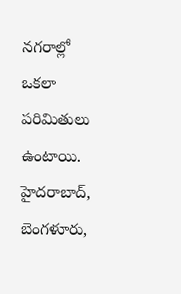నగరాల్లో ఒకలా పరిమితులు ఉంటాయి. హైదరాబాద్, బెంగళూరు,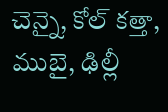చెన్నై, కోల్ కత్తా, ముబై, ఢిల్లీ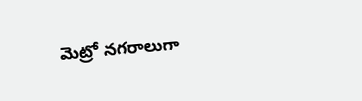మెట్రో నగరాలుగా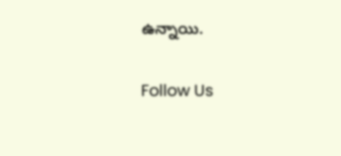ఉన్నాయి.

Follow Us